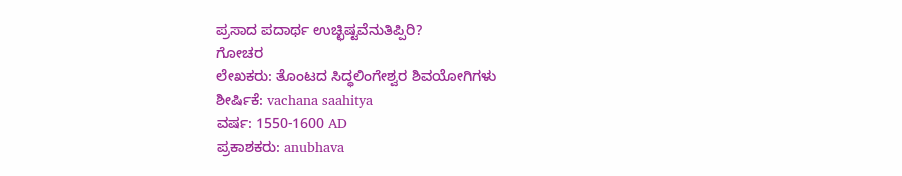ಪ್ರಸಾದ ಪದಾರ್ಥ ಉಚ್ಛಿಷ್ಟವೆನುತಿಪ್ಪಿರಿ?
ಗೋಚರ
ಲೇಖಕರು: ತೊಂಟದ ಸಿದ್ಧಲಿಂಗೇಶ್ವರ ಶಿವಯೋಗಿಗಳು
ಶೀರ್ಷಿಕೆ: vachana saahitya
ವರ್ಷ: 1550-1600 AD
ಪ್ರಕಾಶಕರು: anubhava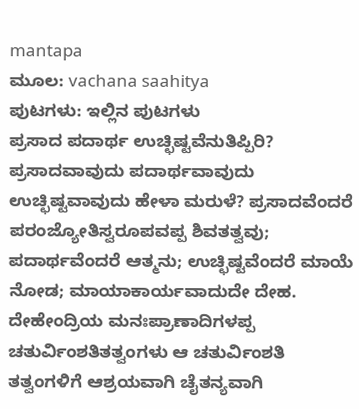mantapa
ಮೂಲ: vachana saahitya
ಪುಟಗಳು: ಇಲ್ಲಿನ ಪುಟಗಳು
ಪ್ರಸಾದ ಪದಾರ್ಥ ಉಚ್ಛಿಷ್ಟವೆನುತಿಪ್ಪಿರಿ? ಪ್ರಸಾದವಾವುದು ಪದಾರ್ಥವಾವುದು ಉಚ್ಛಿಷ್ಟವಾವುದು ಹೇಳಾ ಮರುಳೆ? ಪ್ರಸಾದವೆಂದರೆ ಪರಂಜ್ಯೋತಿಸ್ವರೂಪವಪ್ಪ ಶಿವತತ್ವವು; ಪದಾರ್ಥವೆಂದರೆ ಆತ್ಮನು; ಉಚ್ಛಿಷ್ಟವೆಂದರೆ ಮಾಯೆ ನೋಡ; ಮಾಯಾಕಾರ್ಯವಾದುದೇ ದೇಹ. ದೇಹೇಂದ್ರಿಯ ಮನಃಪ್ರಾಣಾದಿಗಳಪ್ಪ ಚತುರ್ವಿಂಶತಿತತ್ವಂಗಳು ಆ ಚತುರ್ವಿಂಶತಿ ತತ್ವಂಗಳಿಗೆ ಆಶ್ರಯವಾಗಿ ಚೈತನ್ಯವಾಗಿ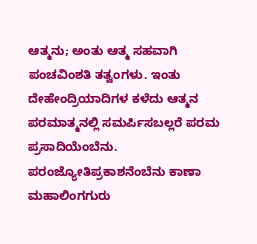ಆತ್ಮನು; ಅಂತು ಆತ್ಮ ಸಹವಾಗಿ ಪಂಚವಿಂಶತಿ ತತ್ವಂಗಳು. ಇಂತು ದೇಹೇಂದ್ರಿಯಾದಿಗಳ ಕಳೆದು ಆತ್ಮನ ಪರಮಾತ್ಮನಲ್ಲಿ ಸಮರ್ಪಿಸಬಲ್ಲರೆ ಪರಮ ಪ್ರಸಾದಿಯೆಂಬೆನು. ಪರಂಜ್ಯೋತಿಪ್ರಕಾಶನೆಂಬೆನು ಕಾಣಾ
ಮಹಾಲಿಂಗಗುರು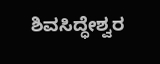ಶಿವಸಿದ್ಧೇಶ್ವರ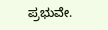ಪ್ರಭುವೇ.